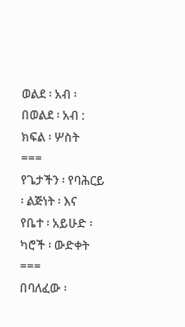ወልደ ፡ አብ ፡ በወልደ ፡ አብ : ክፍል ፡ ሦስት
===
የጌታችን ፡ የባሕርይ ፡ ልጅነት ፡ እና
የቤተ ፡ አይሁድ ፡
ካሮች ፡ ውድቀት
===
በባለፈው ፡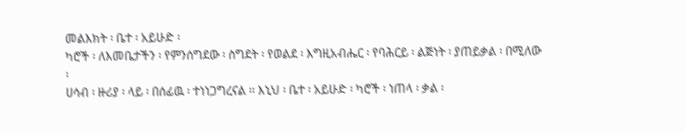መልእክት ፡ ቤተ ፡ አይሁድ ፡
ካሮች ፡ ለእመቤታችን ፡ የምንሰግደው ፡ ስግደት ፡ የወልደ ፡ እግዚአብሔር ፡ የባሕርይ ፡ ልጅነት ፡ ያጠይቃል ፡ በሚለው ፡
ሀሳብ ፡ ዙሪያ ፡ ላይ ፡ በሰፊዉ ፡ ተነነጋግረናል ፡፡ እኒህ ፡ ቤተ ፡ አይሁድ ፡ ካሮች ፡ ነጠላ ፡ ቃል ፡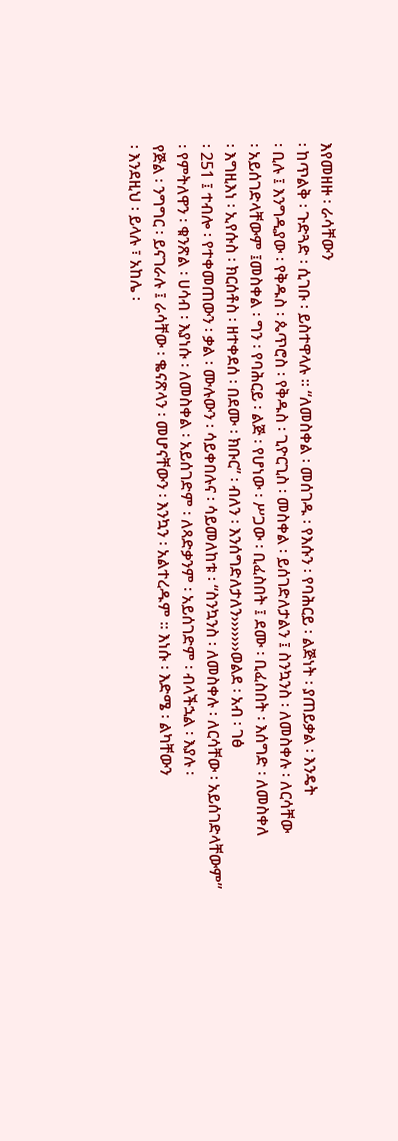እየመዘዙ ፡ ራሳቸውን
፡ ከጥልቅ ፡ ጉድጓድ ፡ ሲገቡ ፡ ይስተዋላሉ ፡፡ “ለመስቀል ፡ መሰገዱ ፡ የእሱን ፡ የባሕርይ ፡ ልጅነት ፡ ያጠይቃል ፡ እንዴት
፡ ቢሉ ፤ እንግዲያው ፡ የቅዱስ ፡ ጴጥሮስ ፡ የቅዱስ ፡ ጊዮርጊስ ፡ መስቀል ፡ ይሰገድለታልን ፤ ስንኳንስ ፡ ለመስቀሉ ፡ ለርሳቸው
፡ አይሰገድላቸውም ፤መስቀል ፡ ግን ፡ የባሕርይ ፡ ልጅ ፡ የሆነው ፡ ሥጋው ፡ ቢፈስበት ፤ ደሙ ፡ ቢፈስበት ፡ እሰግድ ፡ ለመስቀለ
፡ እግዚእነ ፡ ኢየሱስ ፡ ክርሰቶስ ፡ ዘተቀደሰ ፡ በደሙ ፡ ክቡር” ፡ ብለን ፡ እንሰግድለታለን›››››››ወልደ ፡ አብ ፡ ገፅ
፡ 251 ፤ ተብሎ ፡ የተቀመጠውን ፡ ቃል ፡ ሙሉውን ፡ ሳይቀበሉና ፡ ሳይመለከቱ ፡ “ስንኳንስ ፡ ለመስቀሉ ፡ ለርሳቸው ፡ አይሰገድላቸውም”
፡ የምትለዋን ፡ ቁንጽል ፡ ሀሳብ ፡ እያነሱ ፡ ለመስቀል ፡ አይሰገድም ፡ ለጻድቃንም ፡ አይሰገድም ፡ ብላችኋል ፡ እያሉ ፡
የጅል ፡ ንግግር ፡ ይናገራሉ ፤ ራሳቸው ፡ ቈናጽላን ፡ መሆናቸውን ፡ እንኳን ፡ አልተረዱም ፡፡ እነሱ ፡ እድሜ ፡ ልካቸውን
፡ እንደዚህ ፡ ይላሉ ፣ አከሌ ፡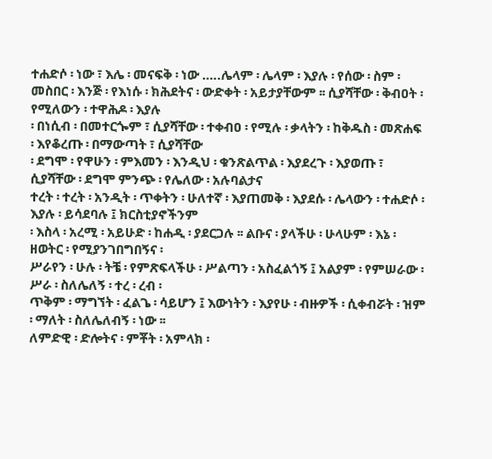ተሐድሶ ፡ ነው ፣ እሌ ፡ መናፍቅ ፡ ነው …..ሌላም ፡ ሌላም ፡ እያሉ ፡ የሰው ፡ ስም ፡
መስበር ፡ እንጅ ፡ የእነሱ ፡ ክሕደትና ፡ ውድቀት ፡ አይታያቸውም ፡፡ ሲያሻቸው ፡ ቅብዐት ፡ የሚለውን ፡ ተዋሕዶ ፡ እያሉ
፡ በነሲብ ፡ በመተርጐም ፣ ሲያሻቸው ፡ ተቀብዐ ፡ የሚሉ ፡ ቃላትን ፡ ከቅዱስ ፡ መጽሐፍ ፡ እየቆረጡ ፡ በማውጣት ፣ ሲያሻቸው
፡ ደግሞ ፡ የዋሁን ፡ ምእመን ፡ እንዲህ ፡ ቁንጽልጥል ፡ እያደረጉ ፡ እያወጡ ፣ ሲያሻቸው ፡ ደግሞ ምንጭ ፡ የሌለው ፡ አሉባልታና
ተረት ፡ ተረት ፡ አንዲት ፡ ጥቀትን ፡ ሁለተኛ ፡ እያጠመቅ ፡ እያደሱ ፡ ሌላውን ፡ ተሐድሶ ፡ እያሉ ፡ ይሳደባሉ ፤ ክርስቲያኖችንም
፡ እስላ ፡ አረሚ ፡ አይሁድ ፡ ከሐዲ ፡ ያደርጋሉ ፡፡ ልቡና ፡ ያላችሁ ፡ ሁላሁም ፡ እኔ ፡ ዘወትር ፡ የሚያንገበግበኝና ፡
ሥራየን ፡ ሁሉ ፡ ትቼ ፡ የምጽፍላችሁ ፡ ሥልጣን ፡ አስፈልጎኝ ፤ አልያም ፡ የምሠራው ፡ ሥራ ፡ ስለሌለኝ ፡ ተረ ፡ ረብ ፡
ጥቅም ፡ ማግኘት ፡ ፈልጌ ፡ ሳይሆን ፤ እውነትን ፡ እያየሁ ፡ ብዙዎች ፡ ሲቀብሯት ፡ ዝም ፡ ማለት ፡ ስለሌለብኝ ፡ ነው ፡፡
ለምድዊ ፡ ድሎትና ፡ ምቾት ፡ አምላክ ፡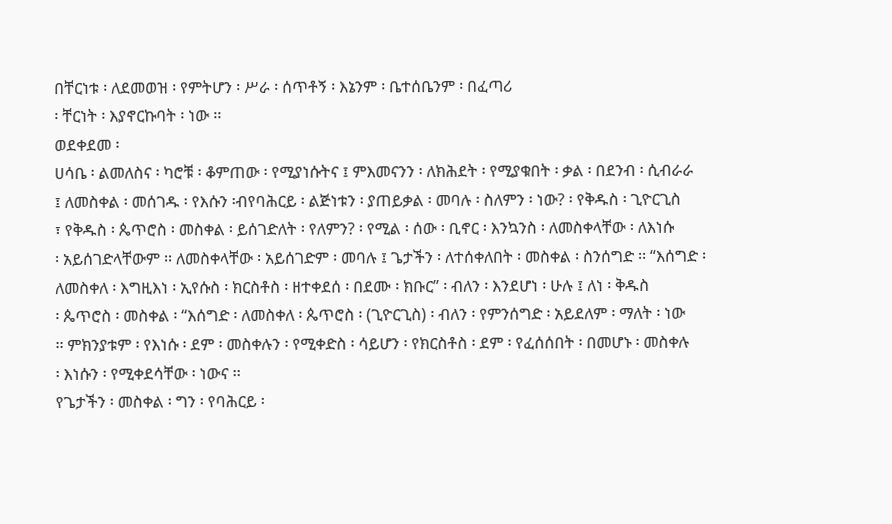በቸርነቱ ፡ ለደመወዝ ፡ የምትሆን ፡ ሥራ ፡ ሰጥቶኝ ፡ እኔንም ፡ ቤተሰቤንም ፡ በፈጣሪ
፡ ቸርነት ፡ እያኖርኩባት ፡ ነው ፡፡
ወደቀደመ ፡
ሀሳቤ ፡ ልመለስና ፡ ካሮቹ ፡ ቆምጠው ፡ የሚያነሱትና ፤ ምእመናንን ፡ ለክሕደት ፡ የሚያቁበት ፡ ቃል ፡ በደንብ ፡ ሲብራራ
፤ ለመስቀል ፡ መሰገዱ ፡ የእሱን ፡ብየባሕርይ ፡ ልጅነቱን ፡ ያጠይቃል ፡ መባሉ ፡ ስለምን ፡ ነው? ፡ የቅዱስ ፡ ጊዮርጊስ
፣ የቅዱስ ፡ ጴጥሮስ ፡ መስቀል ፡ ይሰገድለት ፡ የለምን? ፡ የሚል ፡ ሰው ፡ ቢኖር ፡ እንኳንስ ፡ ለመስቀላቸው ፡ ለእነሱ
፡ አይሰገድላቸውም ፡፡ ለመስቀላቸው ፡ አይሰገድም ፡ መባሉ ፤ ጌታችን ፡ ለተሰቀለበት ፡ መስቀል ፡ ስንሰግድ ፡፡ “እሰግድ ፡
ለመስቀለ ፡ እግዚእነ ፡ ኢየሱስ ፡ ክርስቶስ ፡ ዘተቀደሰ ፡ በደሙ ፡ ክቡር” ፡ ብለን ፡ እንደሆነ ፡ ሁሉ ፤ ለነ ፡ ቅዱስ
፡ ጴጥሮስ ፡ መስቀል ፡ “እሰግድ ፡ ለመስቀለ ፡ ጴጥሮስ ፡ (ጊዮርጊስ) ፡ ብለን ፡ የምንሰግድ ፡ አይደለም ፡ ማለት ፡ ነው
፡፡ ምክንያቱም ፡ የእነሱ ፡ ደም ፡ መስቀሉን ፡ የሚቀድስ ፡ ሳይሆን ፡ የክርስቶስ ፡ ደም ፡ የፈሰሰበት ፡ በመሆኑ ፡ መስቀሉ
፡ እነሱን ፡ የሚቀደሳቸው ፡ ነውና ፡፡
የጌታችን ፡ መስቀል ፡ ግን ፡ የባሕርይ ፡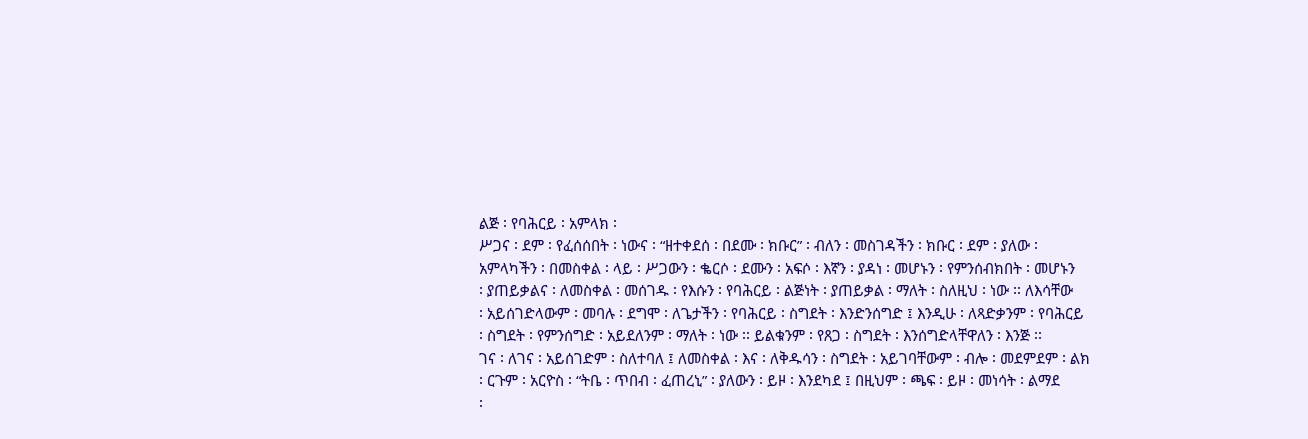ልጅ ፡ የባሕርይ ፡ አምላክ ፡
ሥጋና ፡ ደም ፡ የፈሰሰበት ፡ ነውና ፡ “ዘተቀደሰ ፡ በደሙ ፡ ክቡር” ፡ ብለን ፡ መስገዳችን ፡ ክቡር ፡ ደም ፡ ያለው ፡
አምላካችን ፡ በመስቀል ፡ ላይ ፡ ሥጋውን ፡ ቈርሶ ፡ ደሙን ፡ አፍሶ ፡ እኛን ፡ ያዳነ ፡ መሆኑን ፡ የምንሰብክበት ፡ መሆኑን
፡ ያጠይቃልና ፡ ለመስቀል ፡ መሰገዱ ፡ የእሱን ፡ የባሕርይ ፡ ልጅነት ፡ ያጠይቃል ፡ ማለት ፡ ስለዚህ ፡ ነው ፡፡ ለእሳቸው
፡ አይሰገድላውም ፡ መባሉ ፡ ደግሞ ፡ ለጌታችን ፡ የባሕርይ ፡ ስግደት ፡ እንድንሰግድ ፤ እንዲሁ ፡ ለጻድቃንም ፡ የባሕርይ
፡ ስግደት ፡ የምንሰግድ ፡ አይደለንም ፡ ማለት ፡ ነው ፡፡ ይልቁንም ፡ የጸጋ ፡ ስግደት ፡ እንሰግድላቸዋለን ፡ እንጅ ፡፡
ገና ፡ ለገና ፡ አይሰገድም ፡ ስለተባለ ፤ ለመስቀል ፡ እና ፡ ለቅዱሳን ፡ ስግደት ፡ አይገባቸውም ፡ ብሎ ፡ መደምደም ፡ ልክ
፡ ርጉም ፡ አርዮስ ፡ “ትቤ ፡ ጥበብ ፡ ፈጠረኒ” ፡ ያለውን ፡ ይዞ ፡ እንደካደ ፤ በዚህም ፡ ጫፍ ፡ ይዞ ፡ መነሳት ፡ ልማደ
፡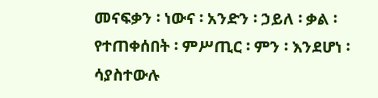መናፍቃን ፡ ነውና ፡ አንድን ፡ ኃይለ ፡ ቃል ፡ የተጠቀሰበት ፡ ምሥጢር ፡ ምን ፡ እንደሆነ ፡ ሳያስተውሉ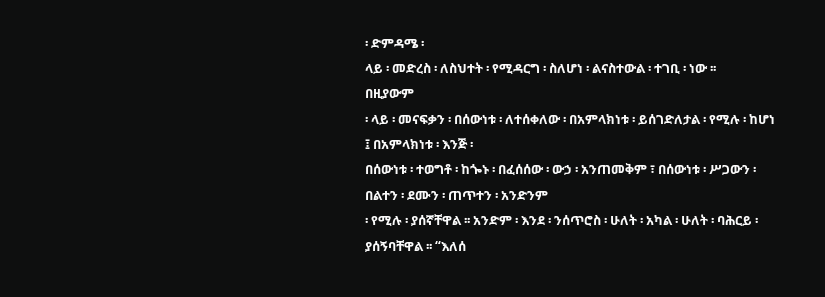፡ ድምዳሜ ፡
ላይ ፡ መድረስ ፡ ለስህተት ፡ የሚዳርግ ፡ ስለሆነ ፡ ልናስተውል ፡ ተገቢ ፡ ነው ፡፡
በዚያውም
፡ ላይ ፡ መናፍቃን ፡ በሰውነቱ ፡ ለተሰቀለው ፡ በአምላክነቱ ፡ ይሰገድለታል ፡ የሚሉ ፡ ከሆነ ፤ በአምላክነቱ ፡ እንጅ ፡
በሰውነቱ ፡ ተወግቶ ፡ ከጐኑ ፡ በፈሰሰው ፡ ውኃ ፡ አንጠመቅም ፣ በሰውነቱ ፡ ሥጋውን ፡ በልተን ፡ ደሙን ፡ ጠጥተን ፡ አንድንም
፡ የሚሉ ፡ ያሰኛቸዋል ፡፡ አንድም ፡ እንደ ፡ ንሰጥሮስ ፡ ሁለት ፡ አካል ፡ ሁለት ፡ ባሕርይ ፡ ያሰኝባቸዋል ፡፡ “እለሰ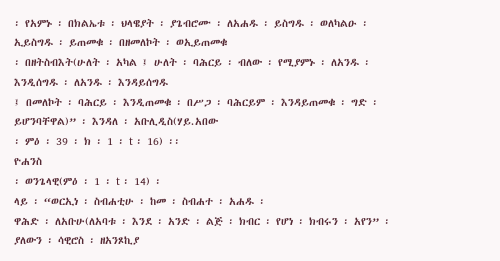፡ የአምኑ ፡ በክልኤቱ ፡ ህላዌያት ፡ ያጌብሮሙ ፡ ለአሐዱ ፡ ይስግዱ ፡ ወለካልዑ ፡ ኢይስግዱ ፡ ይጠመቁ ፡ በዘመለኮት ፡ ወኢይጠመቁ
፡ በዘትስብእት(ሁለት ፡ አካል ፤ ሁለት ፡ ባሕርይ ፡ ብለው ፡ የሚያምኑ ፡ ለአንዱ ፡ እንዲሰግዱ ፡ ለአንዱ ፡ እንዳይሰግዱ
፤ በመለኮት ፡ ባሕርይ ፡ እንዲጠመቁ ፡ በሥጋ ፡ ባሕርይም ፡ እንዳይጠመቁ ፡ ግድ ፡ ይሆንባቸዋል)” ፡ እንዳለ ፡ አቡሊዲስ(ሃይ.አበው
፡ ምዕ ፡ 39 ፡ ክ ፡ 1 ፡ t ፡ 16) ፡፡
ዮሐንስ
፡ ወንጌላዊ(ምዕ ፡ 1 ፡ t ፡ 14) ፡
ላይ ፡ “ወርኢነ ፡ ስብሐቲሁ ፡ ከመ ፡ ስብሐተ ፡ አሐዱ ፡
ዋሕድ ፡ ለአቡሁ(ለአባቱ ፡ እንደ ፡ አንድ ፡ ልጅ ፡ ክብር ፡ የሆነ ፡ ክብሩን ፡ አየን” ፡ ያለውን ፡ ሳዊሮስ ፡ ዘአንጾኪያ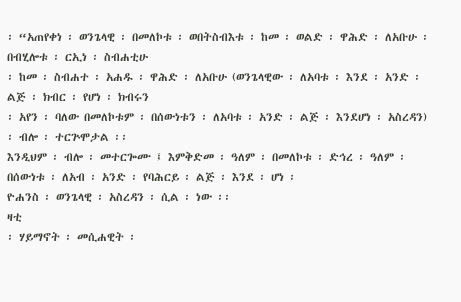፡ “አጠየቀነ ፡ ወንጌላዊ ፡ በመለኮቱ ፡ ወበትስብእቱ ፡ ከመ ፡ ወልድ ፡ ዋሕድ ፡ ለአቡሁ ፡ በብሂሎቱ ፡ ርኢነ ፡ ስብሐቲሁ
፡ ከመ ፡ ስብሐተ ፡ አሐዱ ፡ ዋሕድ ፡ ለአቡሁ (ወንጌላዊው ፡ ለአባቱ ፡ እንደ ፡ አንድ ፡ ልጅ ፡ ክብር ፡ የሆነ ፡ ክብሩን
፡ አየን ፡ ባለው በመለኮቱም ፡ በሰውነቱን ፡ ለአባቱ ፡ አንድ ፡ ልጅ ፡ እንደሆነ ፡ አስረዳን) ፡ ብሎ ፡ ተርጕሞታል ፡፡
እንዲህም ፡ ብሎ ፡ መተርጐሙ ፤ እምቅድመ ፡ ዓለም ፡ በመለኮቱ ፡ ድኅረ ፡ ዓለም ፡ በሰውነቱ ፡ ለአብ ፡ አንድ ፡ የባሕርይ ፡ ልጅ ፡ እንደ ፡ ሆነ ፡
ዮሐንስ ፡ ወንጌላዊ ፡ አስረዳን ፡ ሲል ፡ ነው ፡፡
ዛቲ
፡ ሃይማኖት ፡ መሲሐዊት ፡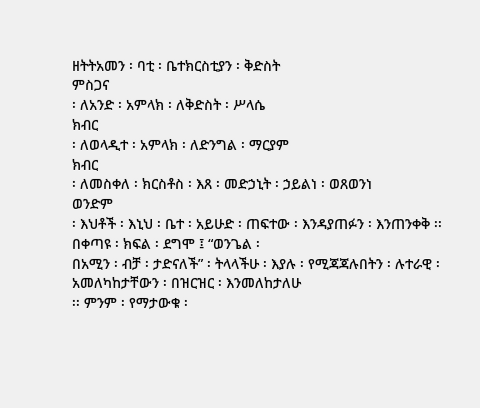ዘትትአመን ፡ ባቲ ፡ ቤተክርስቲያን ፡ ቅድስት
ምስጋና
፡ ለአንድ ፡ አምላክ ፡ ለቅድስት ፡ ሥላሴ
ክብር
፡ ለወላዲተ ፡ አምላክ ፡ ለድንግል ፡ ማርያም
ክብር
፡ ለመስቀለ ፡ ክርስቶስ ፡ እጸ ፡ መድኃኒት ፡ ኃይልነ ፡ ወጸወንነ
ወንድም
፡ እህቶች ፡ እኒህ ፡ ቤተ ፡ አይሁድ ፡ ጠፍተው ፡ እንዳያጠፉን ፡ እንጠንቀቅ ፡፡ በቀጣዩ ፡ ክፍል ፡ ደግሞ ፤ “ወንጌል ፡
በአሚን ፡ ብቻ ፡ ታድናለች” ፡ ትላላችሁ ፡ እያሉ ፡ የሚጃጃሉበትን ፡ ሉተራዊ ፡ አመለካከታቸውን ፡ በዝርዝር ፡ እንመለከታለሁ
፡፡ ምንም ፡ የማታውቁ ፡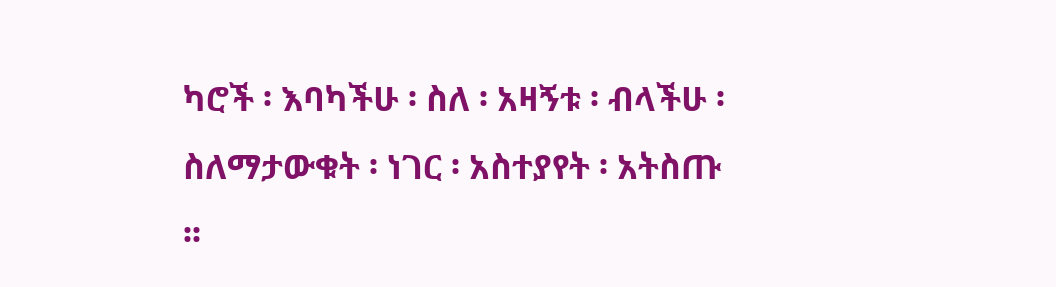ካሮች ፡ እባካችሁ ፡ ስለ ፡ አዛኝቱ ፡ ብላችሁ ፡ ስለማታውቁት ፡ ነገር ፡ አስተያየት ፡ አትስጡ
፡፡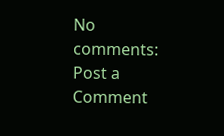No comments:
Post a Comment